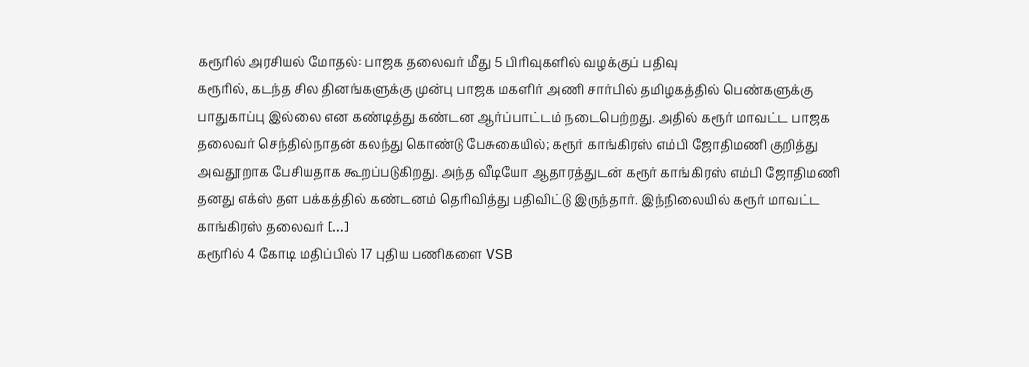கரூரில் அரசியல் மோதல்: பாஜக தலைவர் மீது 5 பிரிவுகளில் வழக்குப் பதிவு
கரூரில், கடந்த சில தினங்களுக்கு முன்பு பாஜக மகளிர் அணி சார்பில் தமிழகத்தில் பெண்களுக்கு பாதுகாப்பு இல்லை என கண்டித்து கண்டன ஆர்ப்பாட்டம் நடைபெற்றது. அதில் கரூர் மாவட்ட பாஜக தலைவர் செந்தில்நாதன் கலந்து கொண்டு பேசுகையில்; கரூர் காங்கிரஸ் எம்பி ஜோதிமணி குறித்து அவதூறாக பேசியதாக கூறப்படுகிறது. அந்த வீடியோ ஆதாரத்துடன் கரூர் காங்கிரஸ் எம்பி ஜோதிமணி தனது எக்ஸ் தள பக்கத்தில் கண்டனம் தெரிவித்து பதிவிட்டு இருந்தார். இந்நிலையில் கரூர் மாவட்ட காங்கிரஸ் தலைவர் […]
கரூரில் 4 கோடி மதிப்பில் 17 புதிய பணிகளை VSB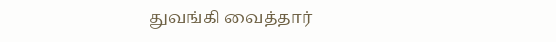துவங்கி வைத்தார்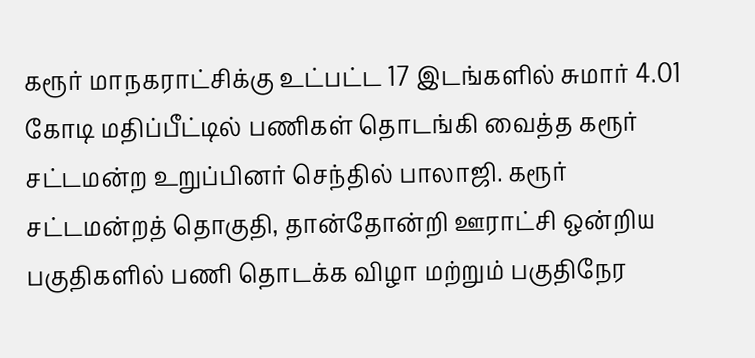கரூர் மாநகராட்சிக்கு உட்பட்ட 17 இடங்களில் சுமார் 4.01 கோடி மதிப்பீட்டில் பணிகள் தொடங்கி வைத்த கரூர் சட்டமன்ற உறுப்பினர் செந்தில் பாலாஜி. கரூர் சட்டமன்றத் தொகுதி, தான்தோன்றி ஊராட்சி ஒன்றிய பகுதிகளில் பணி தொடக்க விழா மற்றும் பகுதிநேர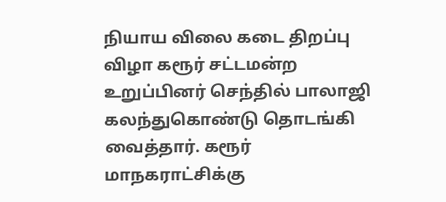நியாய விலை கடை திறப்பு விழா கரூர் சட்டமன்ற உறுப்பினர் செந்தில் பாலாஜி கலந்துகொண்டு தொடங்கி வைத்தார். கரூர் மாநகராட்சிக்கு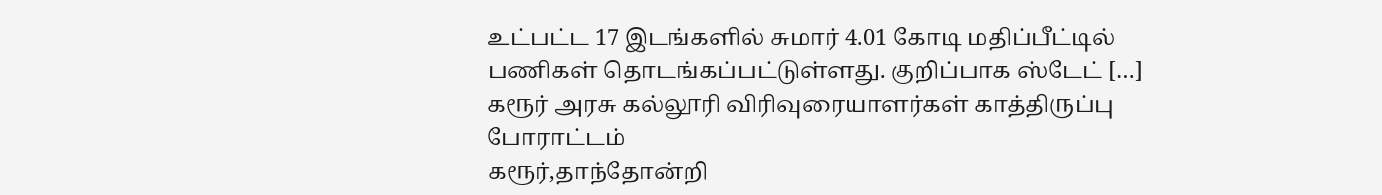உட்பட்ட 17 இடங்களில் சுமார் 4.01 கோடி மதிப்பீட்டில் பணிகள் தொடங்கப்பட்டுள்ளது. குறிப்பாக ஸ்டேட் […]
கரூர் அரசு கல்லூரி விரிவுரையாளர்கள் காத்திருப்பு போராட்டம்
கரூர்,தாந்தோன்றி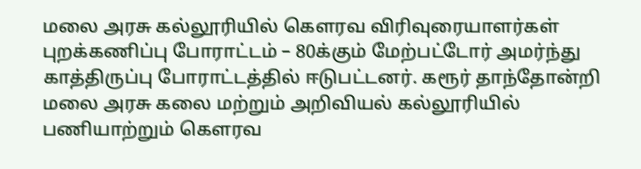மலை அரசு கல்லூரியில் கௌரவ விரிவுரையாளர்கள் புறக்கணிப்பு போராட்டம் – 80க்கும் மேற்பட்டோர் அமர்ந்து காத்திருப்பு போராட்டத்தில் ஈடுபட்டனர். கரூர் தாந்தோன்றி மலை அரசு கலை மற்றும் அறிவியல் கல்லூரியில் பணியாற்றும் கௌரவ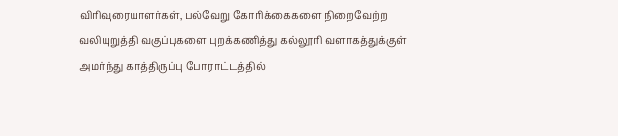விரிவுரையாளர்கள், பல்வேறு கோரிக்கைகளை நிறைவேற்ற வலியுறுத்தி வகுப்புகளை புறக்கணித்து கல்லூரி வளாகத்துக்குள் அமர்ந்து காத்திருப்பு போராட்டத்தில்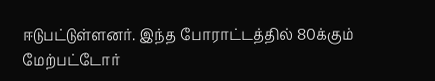ஈடுபட்டுள்ளனர். இந்த போராட்டத்தில் 80க்கும் மேற்பட்டோர்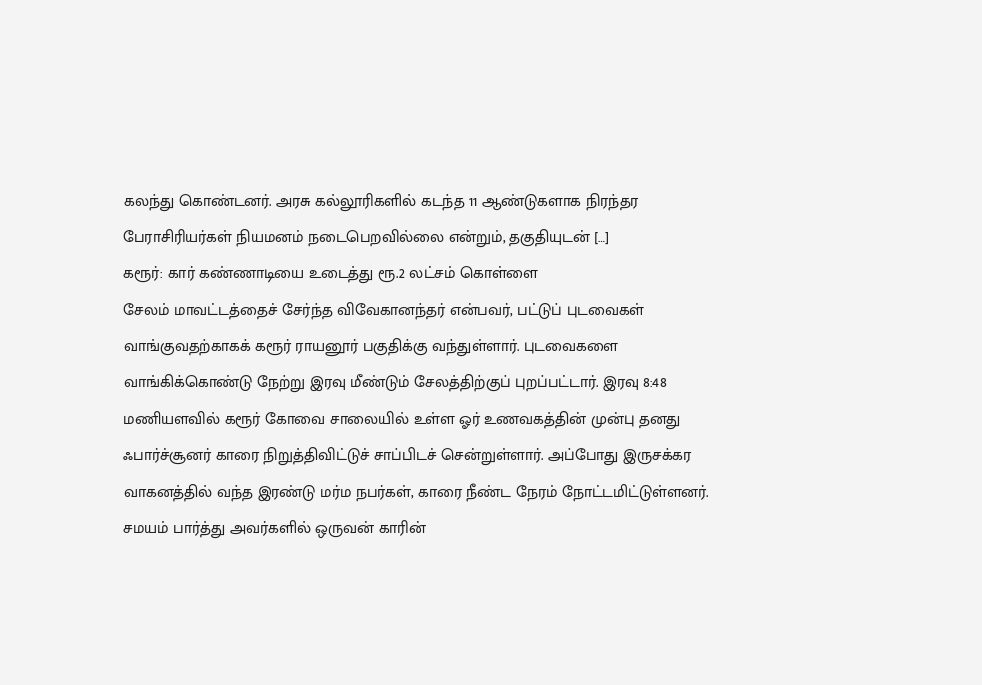கலந்து கொண்டனர். அரசு கல்லூரிகளில் கடந்த 11 ஆண்டுகளாக நிரந்தர பேராசிரியர்கள் நியமனம் நடைபெறவில்லை என்றும், தகுதியுடன் […]
கரூர்: கார் கண்ணாடியை உடைத்து ரூ.2 லட்சம் கொள்ளை
சேலம் மாவட்டத்தைச் சேர்ந்த விவேகானந்தர் என்பவர், பட்டுப் புடவைகள் வாங்குவதற்காகக் கரூர் ராயனூர் பகுதிக்கு வந்துள்ளார். புடவைகளை வாங்கிக்கொண்டு நேற்று இரவு மீண்டும் சேலத்திற்குப் புறப்பட்டார். இரவு 8:48 மணியளவில் கரூர் கோவை சாலையில் உள்ள ஓர் உணவகத்தின் முன்பு தனது ஃபார்ச்சூனர் காரை நிறுத்திவிட்டுச் சாப்பிடச் சென்றுள்ளார். அப்போது இருசக்கர வாகனத்தில் வந்த இரண்டு மர்ம நபர்கள், காரை நீண்ட நேரம் நோட்டமிட்டுள்ளனர். சமயம் பார்த்து அவர்களில் ஒருவன் காரின்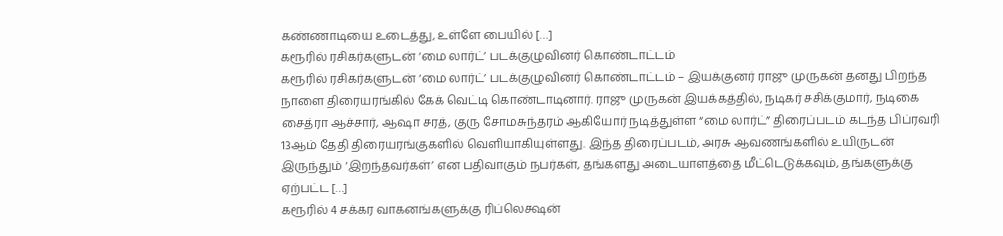கண்ணாடியை உடைத்து, உள்ளே பையில் […]
கரூரில் ரசிகர்களுடன் ‘மை லார்ட்’ படக்குழுவினர் கொண்டாட்டம்
கரூரில் ரசிகர்களுடன் ‘மை லார்ட்’ படக்குழுவினர் கொண்டாட்டம் – இயக்குனர் ராஜு முருகன் தனது பிறந்த நாளை திரையரங்கில் கேக் வெட்டி கொண்டாடினார். ராஜு முருகன் இயக்கத்தில், நடிகர் சசிக்குமார், நடிகை சைத்ரா ஆச்சார், ஆஷா சரத், குரு சோமசுந்தரம் ஆகியோர் நடித்துள்ள “மை லார்ட்” திரைப்படம் கடந்த பிப்ரவரி 13ஆம் தேதி திரையரங்குகளில் வெளியாகியுள்ளது. இந்த திரைப்படம், அரசு ஆவணங்களில் உயிருடன் இருந்தும் ‘இறந்தவர்கள்’ என பதிவாகும் நபர்கள், தங்களது அடையாளத்தை மீட்டெடுக்கவும், தங்களுக்கு ஏற்பட்ட […]
கரூரில் 4 சக்கர வாகனங்களுக்கு ரிப்லெக்ஷன்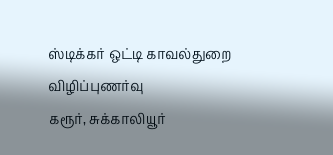ஸ்டிக்கர் ஒட்டி காவல்துறை விழிப்புணர்வு
கரூர், சுக்காலியூர்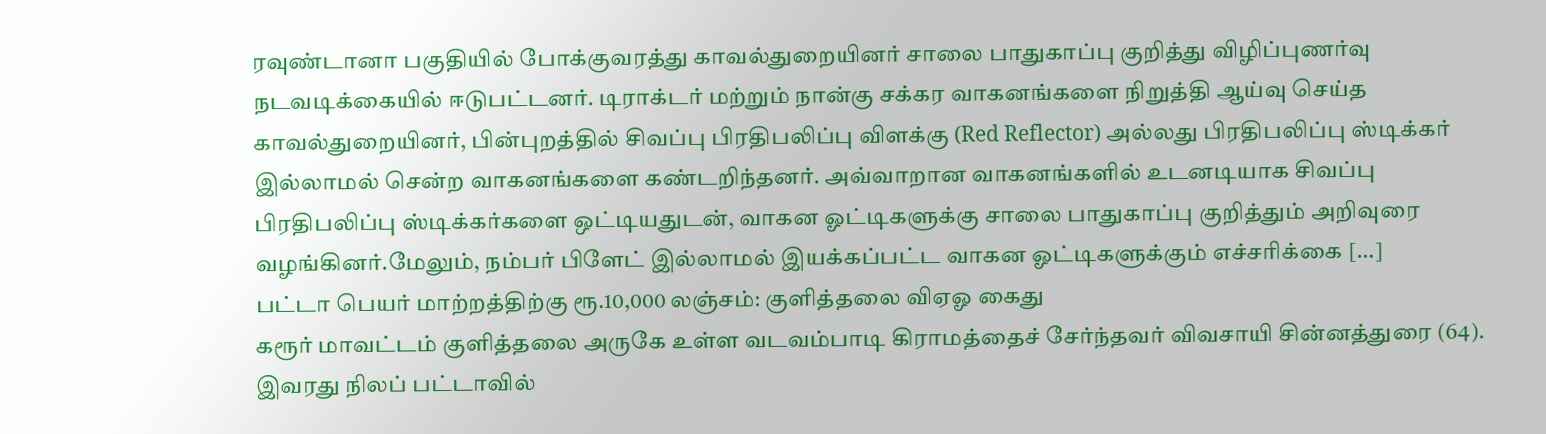ரவுண்டானா பகுதியில் போக்குவரத்து காவல்துறையினர் சாலை பாதுகாப்பு குறித்து விழிப்புணர்வு நடவடிக்கையில் ஈடுபட்டனர். டிராக்டர் மற்றும் நான்கு சக்கர வாகனங்களை நிறுத்தி ஆய்வு செய்த காவல்துறையினர், பின்புறத்தில் சிவப்பு பிரதிபலிப்பு விளக்கு (Red Reflector) அல்லது பிரதிபலிப்பு ஸ்டிக்கர் இல்லாமல் சென்ற வாகனங்களை கண்டறிந்தனர். அவ்வாறான வாகனங்களில் உடனடியாக சிவப்பு பிரதிபலிப்பு ஸ்டிக்கர்களை ஒட்டியதுடன், வாகன ஓட்டிகளுக்கு சாலை பாதுகாப்பு குறித்தும் அறிவுரை வழங்கினர்.மேலும், நம்பர் பிளேட் இல்லாமல் இயக்கப்பட்ட வாகன ஓட்டிகளுக்கும் எச்சரிக்கை […]
பட்டா பெயர் மாற்றத்திற்கு ரூ.10,000 லஞ்சம்: குளித்தலை விஏஓ கைது
கரூர் மாவட்டம் குளித்தலை அருகே உள்ள வடவம்பாடி கிராமத்தைச் சேர்ந்தவர் விவசாயி சின்னத்துரை (64). இவரது நிலப் பட்டாவில்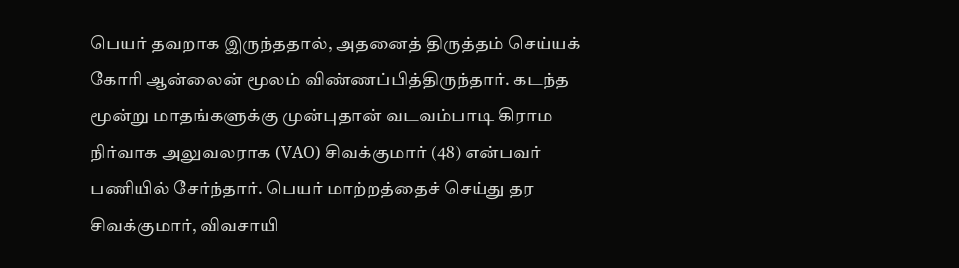பெயர் தவறாக இருந்ததால், அதனைத் திருத்தம் செய்யக் கோரி ஆன்லைன் மூலம் விண்ணப்பித்திருந்தார். கடந்த மூன்று மாதங்களுக்கு முன்புதான் வடவம்பாடி கிராம நிர்வாக அலுவலராக (VAO) சிவக்குமார் (48) என்பவர் பணியில் சேர்ந்தார். பெயர் மாற்றத்தைச் செய்து தர சிவக்குமார், விவசாயி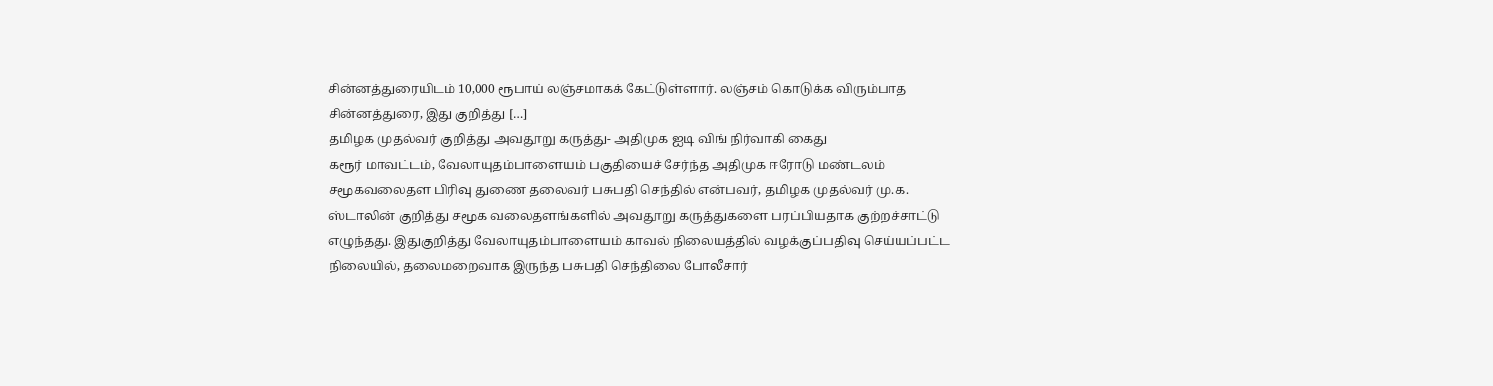சின்னத்துரையிடம் 10,000 ரூபாய் லஞ்சமாகக் கேட்டுள்ளார். லஞ்சம் கொடுக்க விரும்பாத சின்னத்துரை, இது குறித்து […]
தமிழக முதல்வர் குறித்து அவதூறு கருத்து- அதிமுக ஐடி விங் நிர்வாகி கைது
கரூர் மாவட்டம், வேலாயுதம்பாளையம் பகுதியைச் சேர்ந்த அதிமுக ஈரோடு மண்டலம் சமூகவலைதள பிரிவு துணை தலைவர் பசுபதி செந்தில் என்பவர், தமிழக முதல்வர் மு.க. ஸ்டாலின் குறித்து சமூக வலைதளங்களில் அவதூறு கருத்துகளை பரப்பியதாக குற்றச்சாட்டு எழுந்தது. இதுகுறித்து வேலாயுதம்பாளையம் காவல் நிலையத்தில் வழக்குப்பதிவு செய்யப்பட்ட நிலையில், தலைமறைவாக இருந்த பசுபதி செந்திலை போலீசார்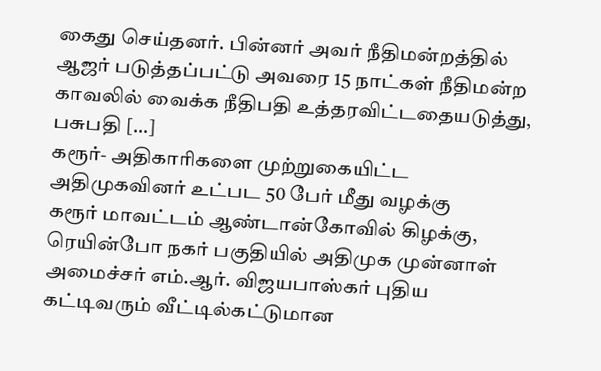கைது செய்தனர். பின்னர் அவர் நீதிமன்றத்தில் ஆஜர் படுத்தப்பட்டு அவரை 15 நாட்கள் நீதிமன்ற காவலில் வைக்க நீதிபதி உத்தரவிட்டதையடுத்து, பசுபதி […]
கரூர்- அதிகாரிகளை முற்றுகையிட்ட அதிமுகவினர் உட்பட 50 பேர் மீது வழக்கு
கரூர் மாவட்டம் ஆண்டான்கோவில் கிழக்கு, ரெயின்போ நகர் பகுதியில் அதிமுக முன்னாள் அமைச்சர் எம்.ஆர். விஜயபாஸ்கர் புதிய கட்டிவரும் வீட்டில்கட்டுமான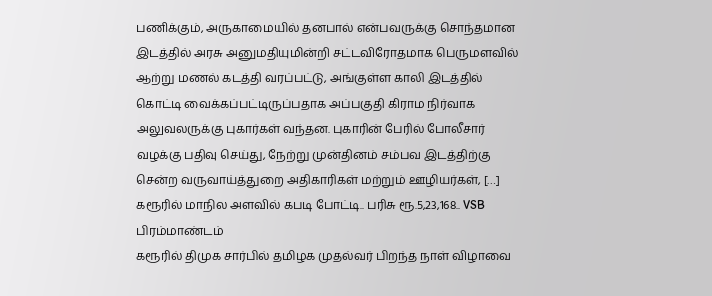பணிக்கும், அருகாமையில் தனபால் என்பவருக்கு சொந்தமான இடத்தில் அரசு அனுமதியுமின்றி சட்டவிரோதமாக பெருமளவில் ஆற்று மணல் கடத்தி வரப்பட்டு, அங்குள்ள காலி இடத்தில் கொட்டி வைக்கப்பட்டிருப்பதாக அப்பகுதி கிராம நிர்வாக அலுவலருக்கு புகார்கள் வந்தன. புகாரின் பேரில் போலீசார் வழக்கு பதிவு செய்து, நேற்று முன்தினம் சம்பவ இடத்திற்கு சென்ற வருவாய்த்துறை அதிகாரிகள் மற்றும் ஊழியர்கள், […]
கரூரில் மாநில அளவில் கபடி போட்டி.. பரிசு ரூ.5,23,168.. VSB பிரம்மாண்டம்
கரூரில் திமுக சார்பில் தமிழக முதல்வர் பிறந்த நாள் விழாவை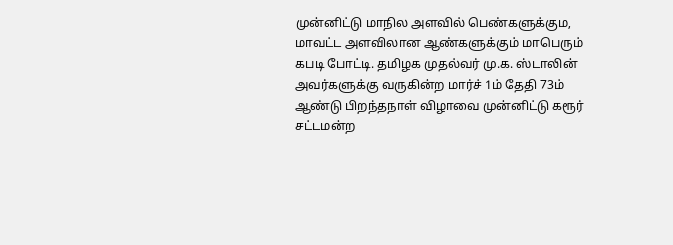முன்னிட்டு மாநில அளவில் பெண்களுக்கும, மாவட்ட அளவிலான ஆண்களுக்கும் மாபெரும் கபடி போட்டி. தமிழக முதல்வர் மு.க. ஸ்டாலின் அவர்களுக்கு வருகின்ற மார்ச் 1ம் தேதி 73ம் ஆண்டு பிறந்தநாள் விழாவை முன்னிட்டு கரூர் சட்டமன்ற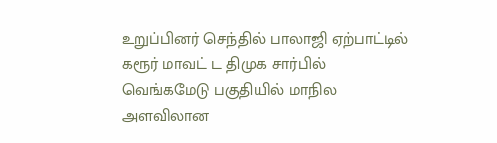உறுப்பினர் செந்தில் பாலாஜி ஏற்பாட்டில் கரூர் மாவட் ட திமுக சார்பில் வெங்கமேடு பகுதியில் மாநில அளவிலான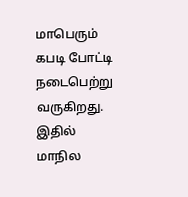மாபெரும் கபடி போட்டி நடைபெற்று வருகிறது. இதில் மாநில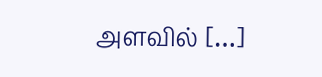அளவில் […]